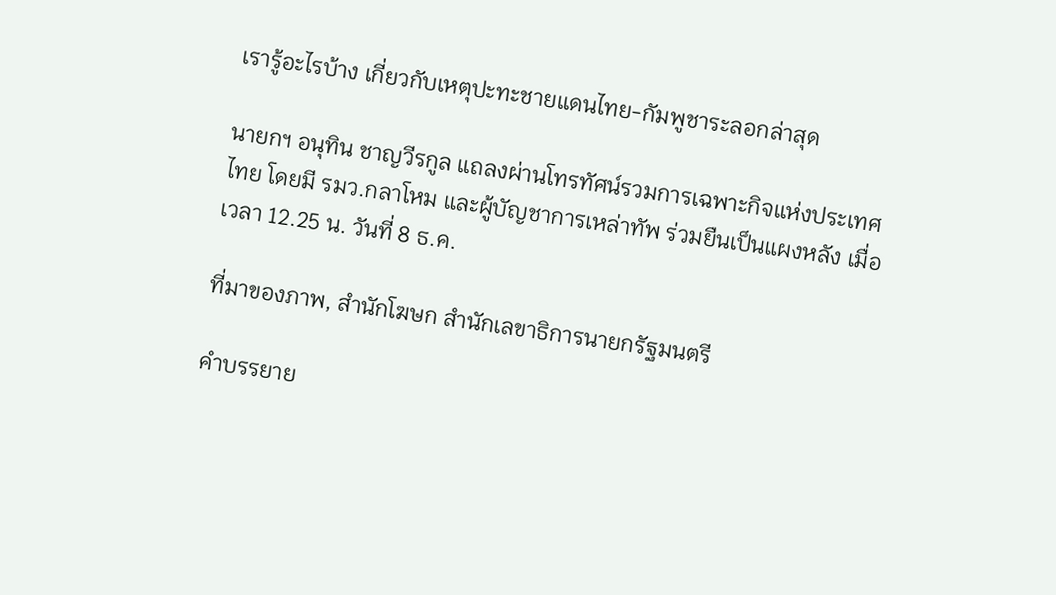เรารู้อะไรบ้าง เกี่ยวกับเหตุปะทะชายแดนไทย-กัมพูชาระลอกล่าสุด

นายกฯ อนุทิน ชาญวีรกูล แถลงผ่านโทรทัศน์รวมการเฉพาะกิจแห่งประเทศไทย โดยมี รมว.กลาโหม และผู้บัญชาการเหล่าทัพ ร่วมยืนเป็นแผงหลัง เมื่อเวลา 12.25 น. วันที่ 8 ธ.ค.

ที่มาของภาพ, สำนักโฆษก สำนักเลขาธิการนายกรัฐมนตรี

คำบรรยาย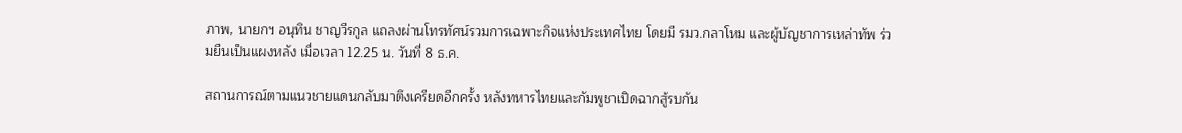ภาพ, นายกฯ อนุทิน ชาญวีรกูล แถลงผ่านโทรทัศน์รวมการเฉพาะกิจแห่งประเทศไทย โดยมี รมว.กลาโหม และผู้บัญชาการเหล่าทัพ ร่วมยืนเป็นแผงหลัง เมื่อเวลา 12.25 น. วันที่ 8 ธ.ค.

สถานการณ์ตามแนวชายแดนกลับมาตึงเครียดอีกครั้ง หลังทหารไทยและกัมพูชาเปิดฉากสู้รบกัน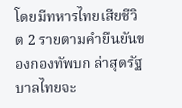โดยมีทหารไทยเสียชีวิต 2 รายตามคำยืนยันของกองทัพบก ล่าสุดรัฐบาลไทยจะ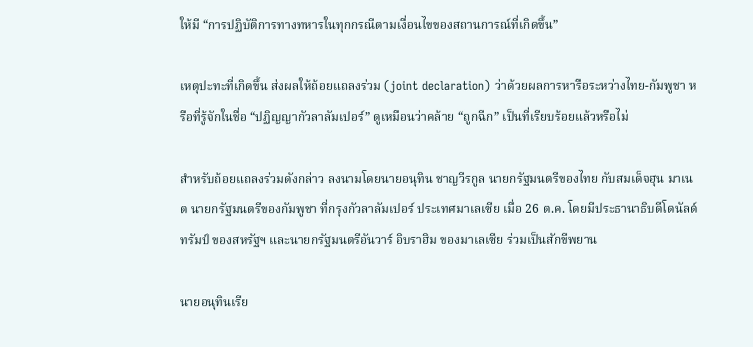ให้มี “การปฏิบัติการทางทหารในทุกกรณีตามเงื่อนไขของสถานการณ์ที่เกิดขึ้น”

เหตุปะทะที่เกิดขึ้น ส่งผลให้ถ้อยแถลงร่วม (joint declaration) ว่าด้วยผลการหารือระหว่างไทย-กัมพูชา หรือที่รู้จักในชื่อ “ปฏิญญากัวลาลัมเปอร์” ดูเหมือนว่าคล้าย “ถูกฉีก” เป็นที่เรียบร้อยแล้วหรือไม่

สำหรับถ้อยแถลงร่วมดังกล่าว ลงนามโดยนายอนุทิน ชาญวีรกูล นายกรัฐมนตรีของไทย กับสมเด็จฮุน มาเนต นายกรัฐมนตรีของกัมพูชา ที่กรุงกัวลาลัมเปอร์ ประเทศมาเลเซีย เมื่อ 26 ต.ค. โดยมีประธานาธิบดีโดนัลด์ ทรัมป์ ของสหรัฐฯ และนายกรัฐมนตรีอันวาร์ อิบราฮิม ของมาเลเซีย ร่วมเป็นสักขีพยาน

นายอนุทินเรีย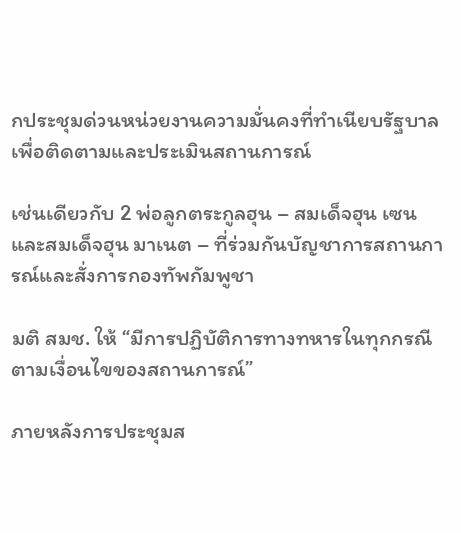กประชุมด่วนหน่วยงานความมั่นคงที่ทำเนียบรัฐบาล เพื่อติดตามและประเมินสถานการณ์

เช่นเดียวกับ 2 พ่อลูกตระกูลฮุน – สมเด็จฮุน เซน และสมเด็จฮุน มาเนต – ที่ร่วมกันบัญชาการสถานการณ์และสั่งการกองทัพกัมพูชา

มติ สมช. ให้ “มีการปฏิบัติการทางทหารในทุกกรณีตามเงื่อนไขของสถานการณ์”

ภายหลังการประชุมส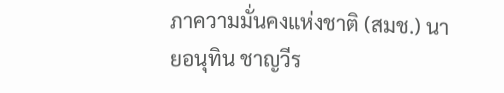ภาความมั่นคงแห่งชาติ (สมช.) นายอนุทิน ชาญวีร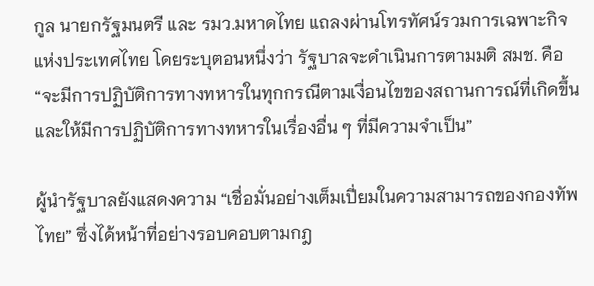กูล นายกรัฐมนตรี และ รมว.มหาดไทย แถลงผ่านโทรทัศน์รวมการเฉพาะกิจแห่งประเทศไทย โดยระบุตอนหนึ่งว่า รัฐบาลจะดำเนินการตามมติ สมช. คือ “จะมีการปฏิบัติการทางทหารในทุกกรณีตามเงื่อนไขของสถานการณ์ที่เกิดขึ้น และให้มีการปฏิบัติการทางทหารในเรื่องอื่น ๆ ที่มีความจำเป็น”

ผู้นำรัฐบาลยังแสดงความ “เชื่อมั่นอย่างเต็มเปี่ยมในความสามารถของกองทัพไทย” ซึ่งได้หน้าที่อย่างรอบคอบตามกฎ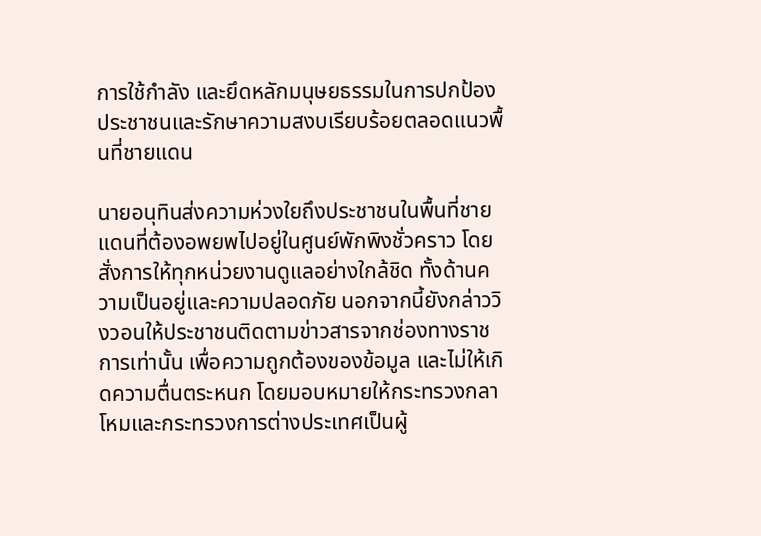การใช้กำลัง และยึดหลักมนุษยธรรมในการปกป้องประชาชนและรักษาความสงบเรียบร้อยตลอดแนวพื้นที่ชายแดน

นายอนุทินส่งความห่วงใยถึงประชาชนในพื้นที่ชายแดนที่ต้องอพยพไปอยู่ในศูนย์พักพิงชั่วคราว โดยสั่งการให้ทุกหน่วยงานดูแลอย่างใกล้ชิด ทั้งด้านความเป็นอยู่และความปลอดภัย นอกจากนี้ยังกล่าววิงวอนให้ประชาชนติดตามข่าวสารจากช่องทางราชการเท่านั้น เพื่อความถูกต้องของข้อมูล และไม่ให้เกิดความตื่นตระหนก โดยมอบหมายให้กระทรวงกลาโหมและกระทรวงการต่างประเทศเป็นผู้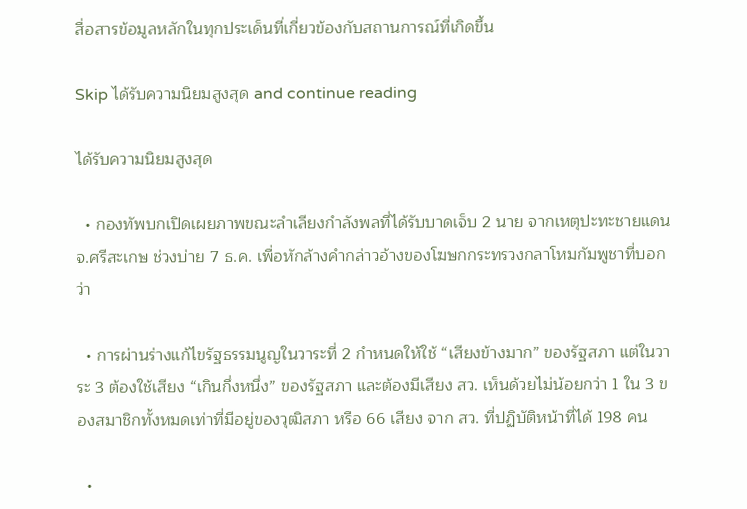สื่อสารข้อมูลหลักในทุกประเด็นที่เกี่ยวข้องกับสถานการณ์ที่เกิดขึ้น

Skip ได้รับความนิยมสูงสุด and continue reading

ได้รับความนิยมสูงสุด

  • กองทัพบกเปิดเผยภาพขณะลำเลียงกำลังพลที่ได้รับบาดเจ็บ 2 นาย จากเหตุปะทะชายแดน จ.ศรีสะเกษ ช่วงบ่าย 7 ธ.ค. เพื่อหักล้างคำกล่าวอ้างของโฆษกกระทรวงกลาโหมกัมพูชาที่บอกว่า

  • การผ่านร่างแก้ไขรัฐธรรมนูญในวาระที่ 2 กำหนดให้ใช้ “เสียงข้างมาก” ของรัฐสภา แต่ในวาระ 3 ต้องใช้เสียง “เกินกึ่งหนึ่ง” ของรัฐสภา และต้องมีเสียง สว. เห็นด้วยไม่น้อยกว่า 1 ใน 3 ของสมาชิกทั้งหมดเท่าที่มีอยู่ของวุฒิสภา หรือ 66 เสียง จาก สว. ที่ปฏิบัติหน้าที่ได้ 198 คน

  •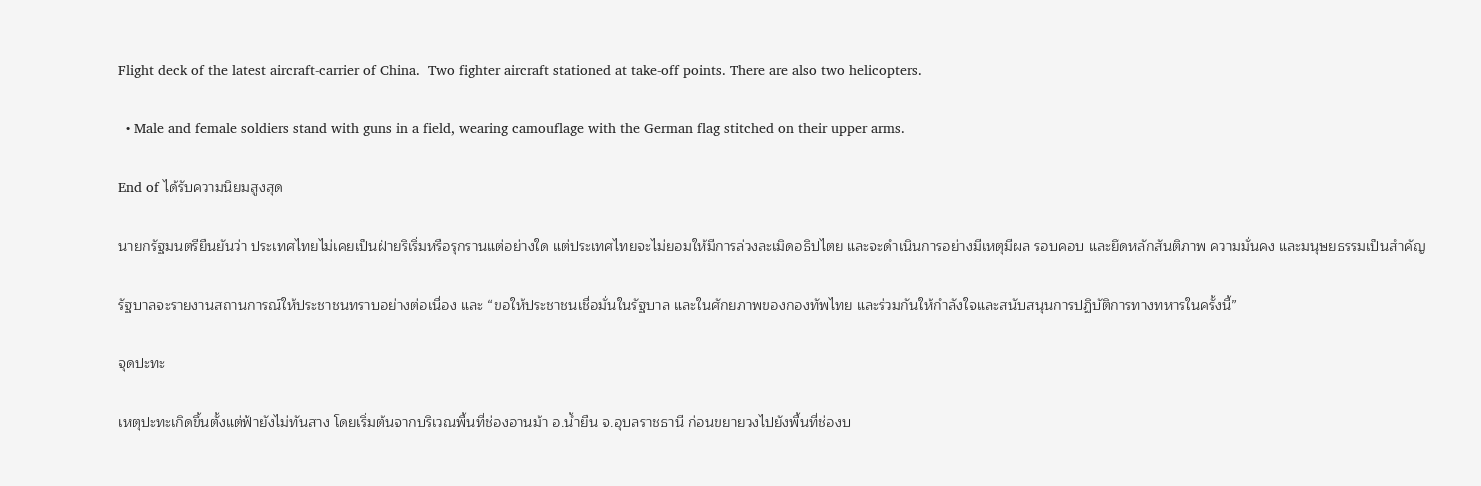Flight deck of the latest aircraft-carrier of China.  Two fighter aircraft stationed at take-off points. There are also two helicopters.

  • Male and female soldiers stand with guns in a field, wearing camouflage with the German flag stitched on their upper arms.

End of ได้รับความนิยมสูงสุด

นายกรัฐมนตรียืนยันว่า ประเทศไทยไม่เคยเป็นฝ่ายริเริ่มหรือรุกรานแต่อย่างใด แต่ประเทศไทยจะไม่ยอมให้มีการล่วงละเมิดอธิปไตย และจะดำเนินการอย่างมีเหตุมีผล รอบคอบ และยึดหลักสันติภาพ ความมั่นคง และมนุษยธรรมเป็นสำคัญ

รัฐบาลจะรายงานสถานการณ์ให้ประชาชนทราบอย่างต่อเนื่อง และ “ขอให้ประชาชนเชื่อมั่นในรัฐบาล และในศักยภาพของกองทัพไทย และร่วมกันให้กำลังใจและสนับสนุนการปฏิบัติการทางทหารในครั้งนี้”

จุดปะทะ

เหตุปะทะเกิดขึ้นตั้งแต่ฟ้ายังไม่ทันสาง โดยเริ่มต้นจากบริเวณพื้นที่ช่องอานม้า อ.น้ำยืน จ.อุบลราชธานี ก่อนขยายวงไปยังพื้นที่ช่องบ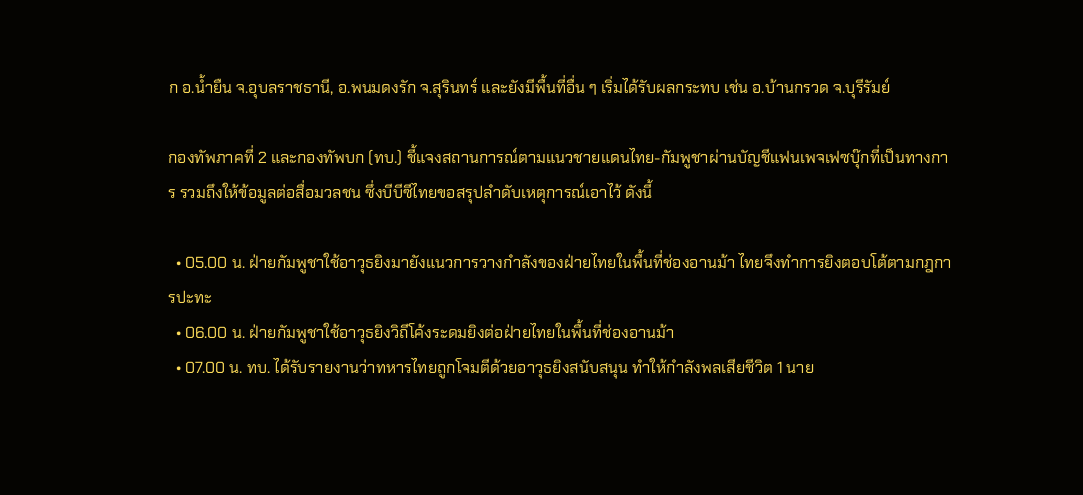ก อ.น้ำยืน จ.อุบลราชธานี, อ.พนมดงรัก จ.สุรินทร์ และยังมีพื้นที่อื่น ๆ เริ่มได้รับผลกระทบ เช่น อ.บ้านกรวด จ.บุรีรัมย์

กองทัพภาคที่ 2 และกองทัพบก (ทบ.) ชี้แจงสถานการณ์ตามแนวชายแดนไทย-กัมพูชาผ่านบัญชีแฟนเพจเฟซบุ๊กที่เป็นทางการ รวมถึงให้ข้อมูลต่อสื่อมวลชน ซึ่งบีบีซีไทยขอสรุปลำดับเหตุการณ์เอาไว้ ดังนี้

  • 05.00 น. ฝ่ายกัมพูชาใช้อาวุธยิงมายังแนวการวางกำลังของฝ่ายไทยในพื้นที่ช่องอานม้า ไทยจึงทำการยิงตอบโต้ตามกฎการปะทะ
  • 06.00 น. ฝ่ายกัมพูชาใช้อาวุธยิงวิถีโค้งระดมยิงต่อฝ่ายไทยในพื้นที่ช่องอานม้า
  • 07.00 น. ทบ. ได้รับรายงานว่าทหารไทยถูกโจมตีด้วยอาวุธยิงสนับสนุน ทำให้กำลังพลเสียชีวิต 1 นาย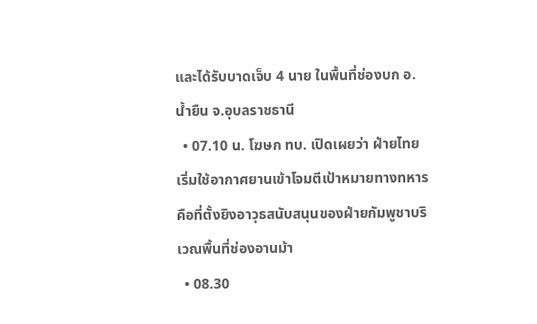และได้รับบาดเจ็บ 4 นาย ในพื้นที่ช่องบก อ.น้ำยืน จ.อุบลราชธานี
  • 07.10 น. โฆษก ทบ. เปิดเผยว่า ฝ่ายไทยเริ่มใช้อากาศยานเข้าโจมตีเป้าหมายทางทหาร คือที่ตั้งยิงอาวุธสนับสนุนของฝ่ายกัมพูชาบริเวณพื้นที่ช่องอานม้า
  • 08.30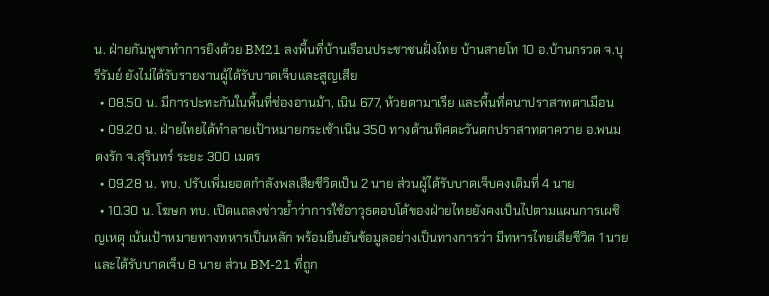น. ฝ่ายกัมพูชาทำการยิงด้วย BM21 ลงพื้นที่บ้านเรือนประชาชนฝั่งไทย บ้านสายโท 10 อ.บ้านกรวด จ.บุรีรัมย์ ยังไม่ได้รับรายงานผู้ได้รับบาดเจ็บและสูญเสีย
  • 08.50 น. มีการปะทะกันในพื้นที่ช่องอานม้า, เนิน 677, ห้วยตามาเรีย และพื้นที่คนาปราสาทตาเมือน
  • 09.20 น. ฝ่ายไทยได้ทำลายเป้าหมายกระเช้าเนิน 350 ทางด้านทิศตะวันตกปราสาทตาควาย อ.พนมดงรัก จ.สุรินทร์ ระยะ 300 เมตร
  • 09.28 น. ทบ. ปรับเพิ่มยอดกำลังพลเสียชีวิตเป็น 2 นาย ส่วนผู้ได้รับบาดเจ็บคงเดิมที่ 4 นาย
  • 10.30 น. โฆษก ทบ. เปิดแถลงข่าวย้ำว่าการใช้อาวุธตอบโต้ของฝ่ายไทยยังคงเป็นไปตามแผนการเผชิญเหตุ เน้นเป้าหมายทางทหารเป็นหลัก พร้อมยืนยันข้อมูลอย่างเป็นทางการว่า มีทหารไทยเสียชีวิต 1 นาย และได้รับบาดเจ็บ 8 นาย ส่วน BM-21 ที่ถูก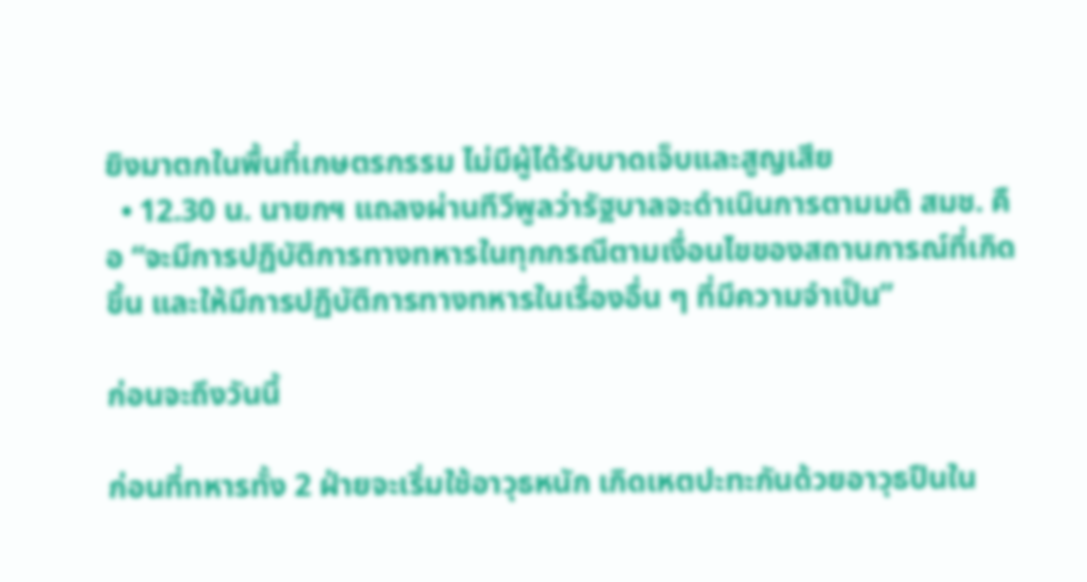ยิงมาตกในพื้นที่เกษตรกรรม ไม่มีผู้ได้รับบาดเจ็บและสูญเสีย
  • 12.30 น. นายกฯ แถลงผ่านทีวีพูลว่ารัฐบาลจะดำเนินการตามมติ สมช. คือ “จะมีการปฏิบัติการทางทหารในทุกกรณีตามเงื่อนไขของสถานการณ์ที่เกิดขึ้น และให้มีการปฏิบัติการทางทหารในเรื่องอื่น ๆ ที่มีความจำเป็น”

ก่อนจะถึงวันนี้

ก่อนที่ทหารทั้ง 2 ฝ่ายจะเริ่มใช้อาวุธหนัก เกิดเหตปะทะกันด้วยอาวุธปืนใน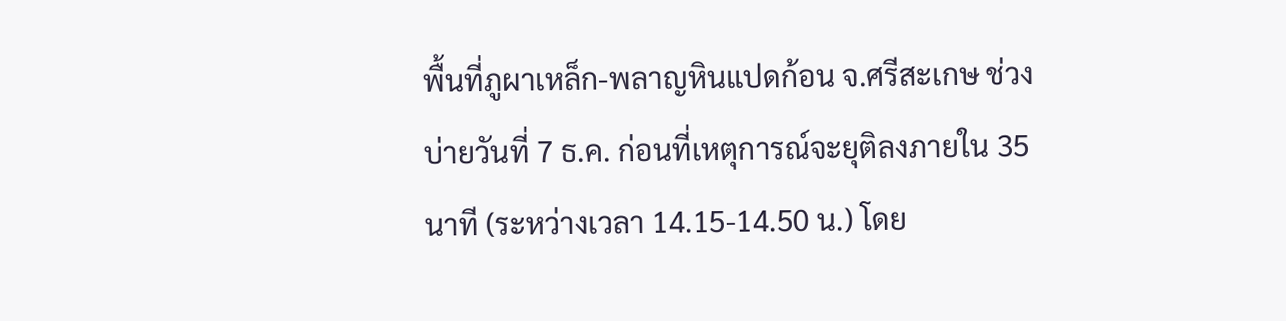พื้นที่ภูผาเหล็ก-พลาญหินแปดก้อน จ.ศรีสะเกษ ช่วงบ่ายวันที่ 7 ธ.ค. ก่อนที่เหตุการณ์จะยุติลงภายใน 35 นาที (ระหว่างเวลา 14.15-14.50 น.) โดย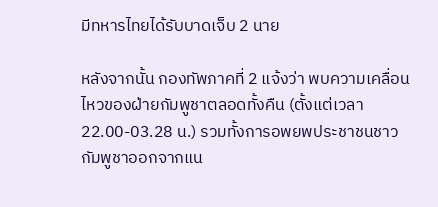มีทหารไทยได้รับบาดเจ็บ 2 นาย

หลังจากนั้น กองทัพภาคที่ 2 แจ้งว่า พบความเคลื่อนไหวของฝ่ายกัมพูชาตลอดทั้งคืน (ตั้งแต่เวลา 22.00-03.28 น.) รวมทั้งการอพยพประชาชนชาวกัมพูชาออกจากแน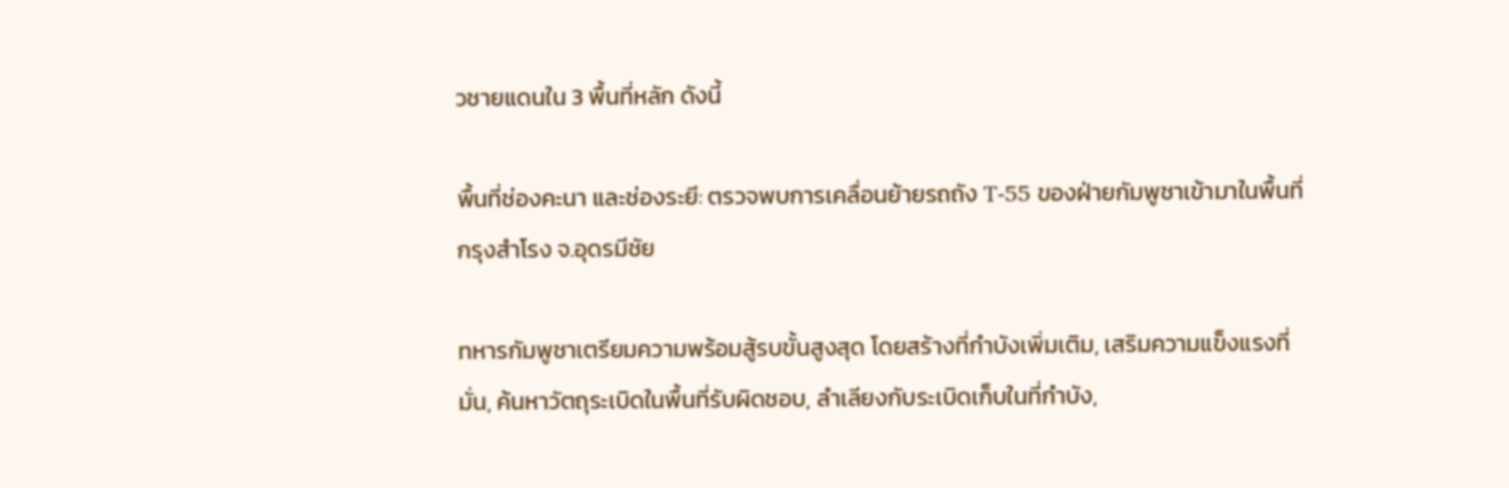วชายแดนใน 3 พื้นที่หลัก ดังนี้

พื้นที่ช่องคะนา และช่องระยี: ตรวจพบการเคลื่อนย้ายรถถัง T-55 ของฝ่ายกัมพูชาเข้ามาในพื้นที่กรุงสำโรง จ.อุดรมีชัย

ทหารกัมพูชาเตรียมความพร้อมสู้รบขั้นสูงสุด โดยสร้างที่กำบังเพิ่มเติม, เสริมความแข็งแรงที่มั่น, ค้นหาวัตถุระเบิดในพื้นที่รับผิดชอบ, ลำเลียงกับระเบิดเก็บในที่กำบัง,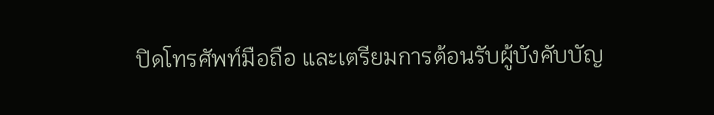ปิดโทรศัพท์มือถือ และเตรียมการต้อนรับผู้บังคับบัญ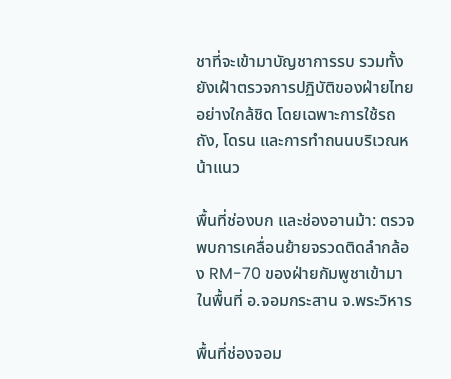ชาที่จะเข้ามาบัญชาการรบ รวมทั้งยังเฝ้าตรวจการปฏิบัติของฝ่ายไทยอย่างใกล้ชิด โดยเฉพาะการใช้รถถัง, โดรน และการทำถนนบริเวณหน้าแนว

พื้นที่ช่องบก และช่องอานม้า: ตรวจพบการเคลื่อนย้ายจรวดติดลำกล้อง RM-70 ของฝ่ายกัมพูชาเข้ามาในพื้นที่ อ.จอมกระสาน จ.พระวิหาร

พื้นที่ช่องจอม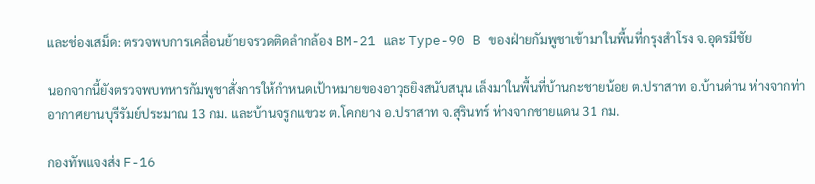และช่องเสม็ด: ตรวจพบการเคลื่อนย้ายจรวดติดลำกล้อง BM-21 และ Type-90 B ของฝ่ายกัมพูชาเข้ามาในพื้นที่กรุงสำโรง จ.อุดรมีชัย

นอกจากนี้ยังตรวจพบทหารกัมพูชาสั่งการให้กำหนดเป้าหมายของอาวุธยิงสนับสนุน เล็งมาในพื้นที่บ้านกะชายน้อย ต.ปราสาท อ.บ้านด่าน ห่างจากท่าอากาศยานบุรีรัมย์ประมาณ 13 กม. และบ้านจรูกแขวะ ต.โคกยาง อ.ปราสาท จ.สุรินทร์ ห่างจากชายแดน 31 กม.

กองทัพแจงส่ง F-16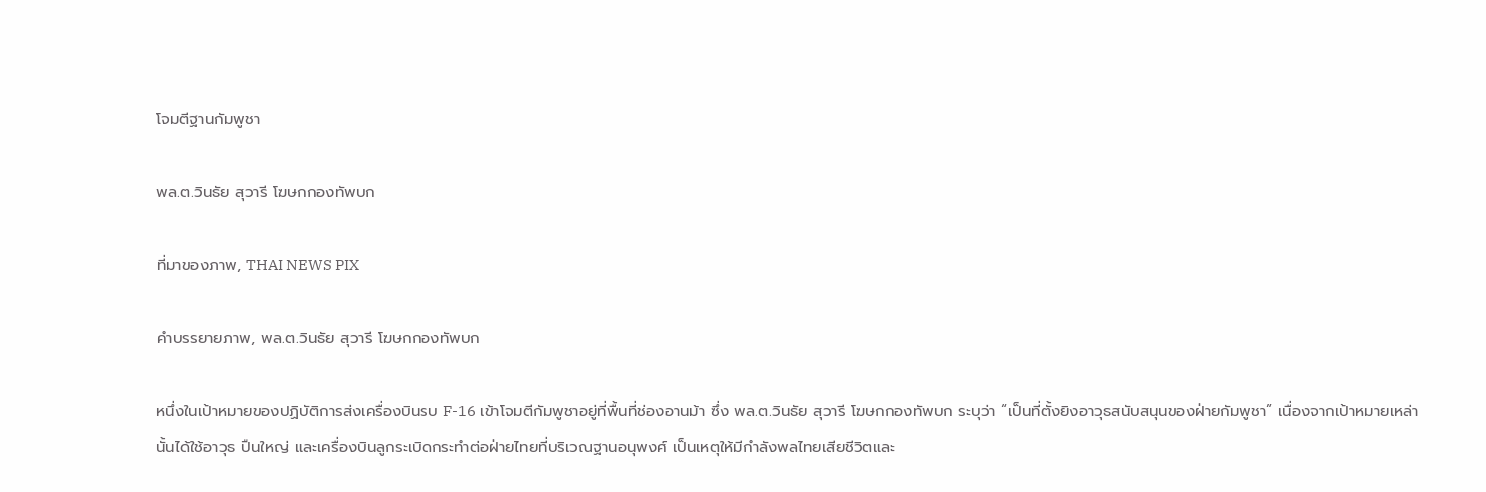โจมตีฐานกัมพูชา

พล.ต.วินธัย สุวารี โฆษกกองทัพบก

ที่มาของภาพ, THAI NEWS PIX

คำบรรยายภาพ, พล.ต.วินธัย สุวารี โฆษกกองทัพบก

หนึ่งในเป้าหมายของปฏิบัติการส่งเครื่องบินรบ F-16 เข้าโจมตีกัมพูชาอยู่ที่พื้นที่ช่องอานม้า ซึ่ง พล.ต.วินธัย สุวารี โฆษกกองทัพบก ระบุว่า “เป็นที่ตั้งยิงอาวุธสนับสนุนของฝ่ายกัมพูชา” เนื่องจากเป้าหมายเหล่านั้นได้ใช้อาวุธ ปืนใหญ่ และเครื่องบินลูกระเบิดกระทำต่อฝ่ายไทยที่บริเวณฐานอนุพงศ์ เป็นเหตุให้มีกำลังพลไทยเสียชีวิตและ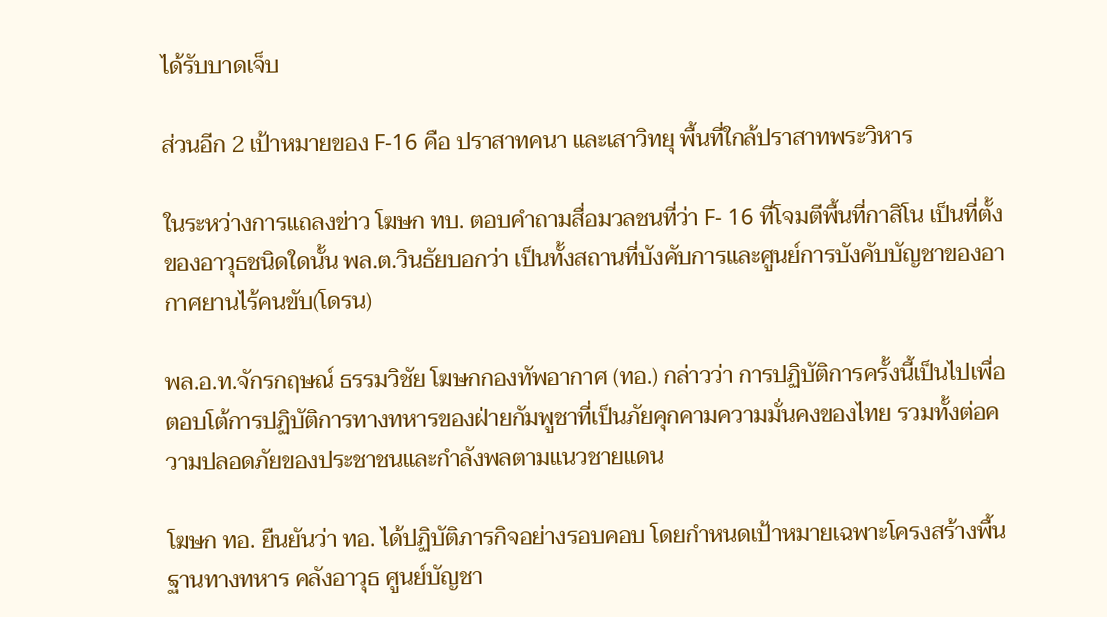ได้รับบาดเจ็บ

ส่วนอีก 2 เป้าหมายของ F-16 คือ ปราสาทคนา และเสาวิทยุ พื้นที่ใกล้ปราสาทพระวิหาร

ในระหว่างการแถลงข่าว โฆษก ทบ. ตอบคำถามสื่อมวลชนที่ว่า F- 16 ที่โจมตีพื้นที่กาสิโน เป็นที่ตั้งของอาวุธชนิดใดนั้น พล.ต.วินธัยบอกว่า เป็นทั้งสถานที่บังคับการและศูนย์การบังคับบัญชาของอากาศยานไร้คนขับ(โดรน)

พล.อ.ท.จักรกฤษณ์ ธรรมวิชัย โฆษกกองทัพอากาศ (ทอ.) กล่าวว่า การปฏิบัติการครั้งนี้เป็นไปเพื่อตอบโต้การปฏิบัติการทางทหารของฝ่ายกัมพูชาที่เป็นภัยคุกคามความมั่นคงของไทย รวมทั้งต่อความปลอดภัยของประชาชนและกำลังพลตามแนวชายแดน

โฆษก ทอ. ยืนยันว่า ทอ. ได้ปฏิบัติภารกิจอย่างรอบคอบ โดยกำหนดเป้าหมายเฉพาะโครงสร้างพื้นฐานทางทหาร คลังอาวุธ ศูนย์บัญชา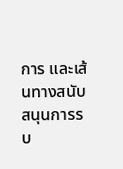การ และเส้นทางสนับสนุนการรบ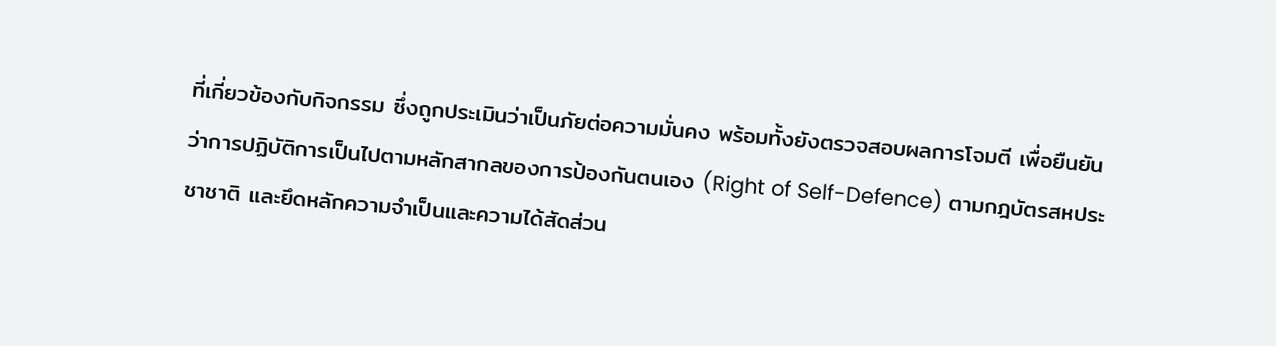ที่เกี่ยวข้องกับกิจกรรม ซึ่งถูกประเมินว่าเป็นภัยต่อความมั่นคง พร้อมทั้งยังตรวจสอบผลการโจมตี เพื่อยืนยันว่าการปฏิบัติการเป็นไปตามหลักสากลของการป้องกันตนเอง (Right of Self-Defence) ตามกฎบัตรสหประชาชาติ และยึดหลักความจำเป็นและความได้สัดส่วน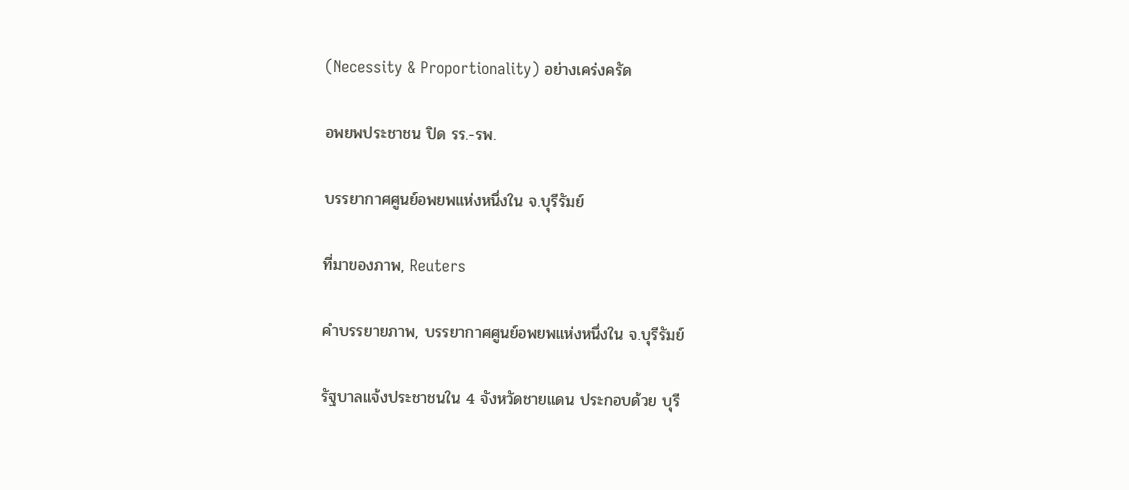(Necessity & Proportionality) อย่างเคร่งครัด

อพยพประชาชน ปิด รร.-รพ.

บรรยากาศศูนย์อพยพแห่งหนึ่งใน จ.บุรีรัมย์

ที่มาของภาพ, Reuters

คำบรรยายภาพ, บรรยากาศศูนย์อพยพแห่งหนึ่งใน จ.บุรีรัมย์

รัฐบาลแจ้งประชาชนใน 4 จังหวัดชายแดน ประกอบด้วย บุรี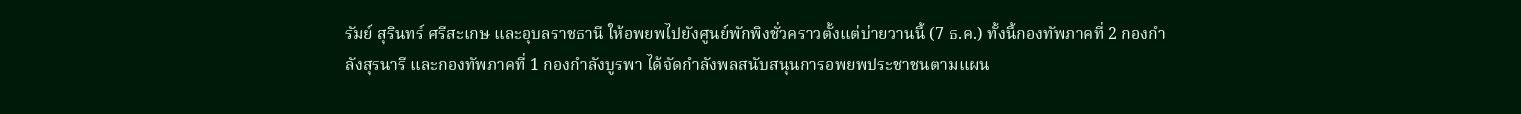รัมย์ สุรินทร์ ศรีสะเกษ และอุบลราชธานี ให้อพยพไปยังศูนย์พักพิงชั่วคราวตั้งแต่บ่ายวานนี้ (7 ธ.ค.) ทั้งนี้กองทัพภาคที่ 2 กองกำลังสุรนารี และกองทัพภาคที่ 1 กองกำลังบูรพา ได้จัดกำลังพลสนับสนุนการอพยพประชาชนตามแผน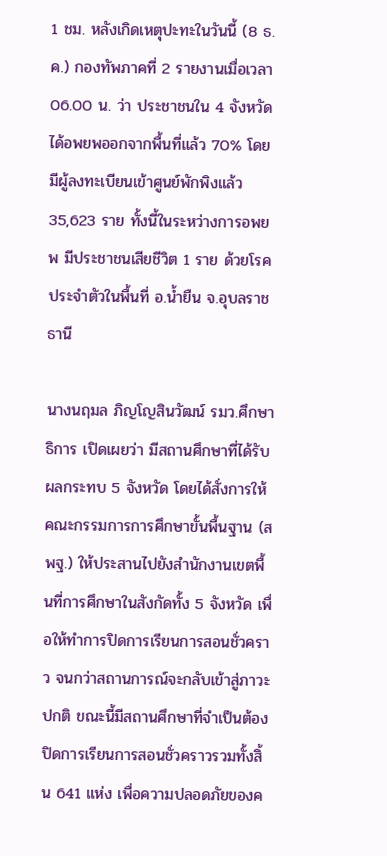1 ชม. หลังเกิดเหตุปะทะในวันนี้ (8 ธ.ค.) กองทัพภาคที่ 2 รายงานเมื่อเวลา 06.00 น. ว่า ประชาชนใน 4 จังหวัดได้อพยพออกจากพื้นที่แล้ว 70% โดยมีผู้ลงทะเบียนเข้าศูนย์พักพิงแล้ว 35,623 ราย ทั้งนี้ในระหว่างการอพยพ มีประชาชนเสียชีวิต 1 ราย ด้วยโรคประจำตัวในพื้นที่ อ.น้ำยืน จ.อุบลราชธานี

นางนฤมล ภิญโญสินวัฒน์ รมว.ศึกษาธิการ เปิดเผยว่า มีสถานศึกษาที่ได้รับผลกระทบ 5 จังหวัด โดยได้สั่งการให้คณะกรรมการการศึกษาขั้นพื้นฐาน (สพฐ.) ให้ประสานไปยังสำนักงานเขตพื้นที่การศึกษาในสังกัดทั้ง 5 จังหวัด เพื่อให้ทำการปิดการเรียนการสอนชั่วคราว จนกว่าสถานการณ์จะกลับเข้าสู่ภาวะปกติ ขณะนี้มีสถานศึกษาที่จำเป็นต้องปิดการเรียนการสอนชั่วคราวรวมทั้งสิ้น 641 แห่ง เพื่อความปลอดภัยของค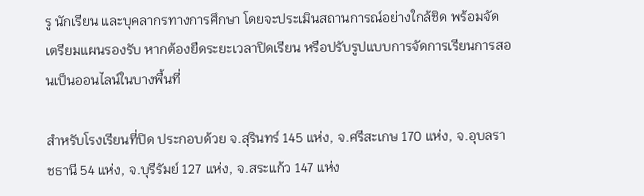รู นักเรียน และบุคลากรทางการศึกษา โดยจะประเมินสถานการณ์อย่างใกล้ชิด พร้อมจัดเตรียมแผนรองรับ หากต้องยืดระยะเวลาปิดเรียน หรือปรับรูปแบบการจัดการเรียนการสอนเป็นออนไลน์ในบางพื้นที่

สำหรับโรงเรียนที่ปิด ประกอบด้วย จ.สุรินทร์ 145 แห่ง, จ.ศรีสะเกษ 170 แห่ง, จ.อุบลราชธานี 54 แห่ง, จ.บุรีรัมย์ 127 แห่ง, จ.สระแก้ว 147 แห่ง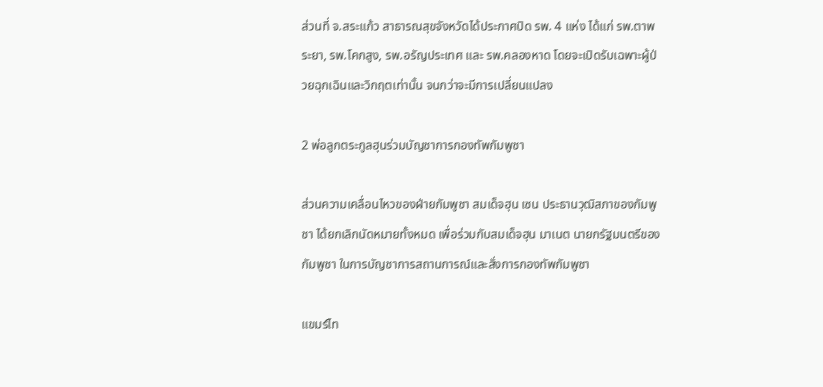ส่วนที่ จ.สระแก้ว สาธารณสุขจังหวัดได้ประกาศปิด รพ. 4 แห่ง ได้แก่ รพ.ตาพระยา, รพ.โคกสูง, รพ.อรัญประเทศ และ รพ.คลองหาด โดยจะเปิดรับเฉพาะผู้ป่วยฉุกเฉินและวิกฤตเท่านั้น จนกว่าจะมีการเปลี่ยนแปลง

2 พ่อลูกตระกูลฮุนร่วมบัญชาการกองทัพกัมพูชา

ส่วนความเคลื่อนไหวของฝ่ายกัมพูชา สมเด็จฮุน เซน ประธานวุฒิสภาของกัมพูชา ได้ยกเลิกนัดหมายทั้งหมด เพื่อร่วมกับสมเด็จฮุน มาเนต นายกรัฐมนตรีของกัมพูชา ในการบัญชาการสถานการณ์และสั่งการกองทัพกัมพูชา

แขมร์ไท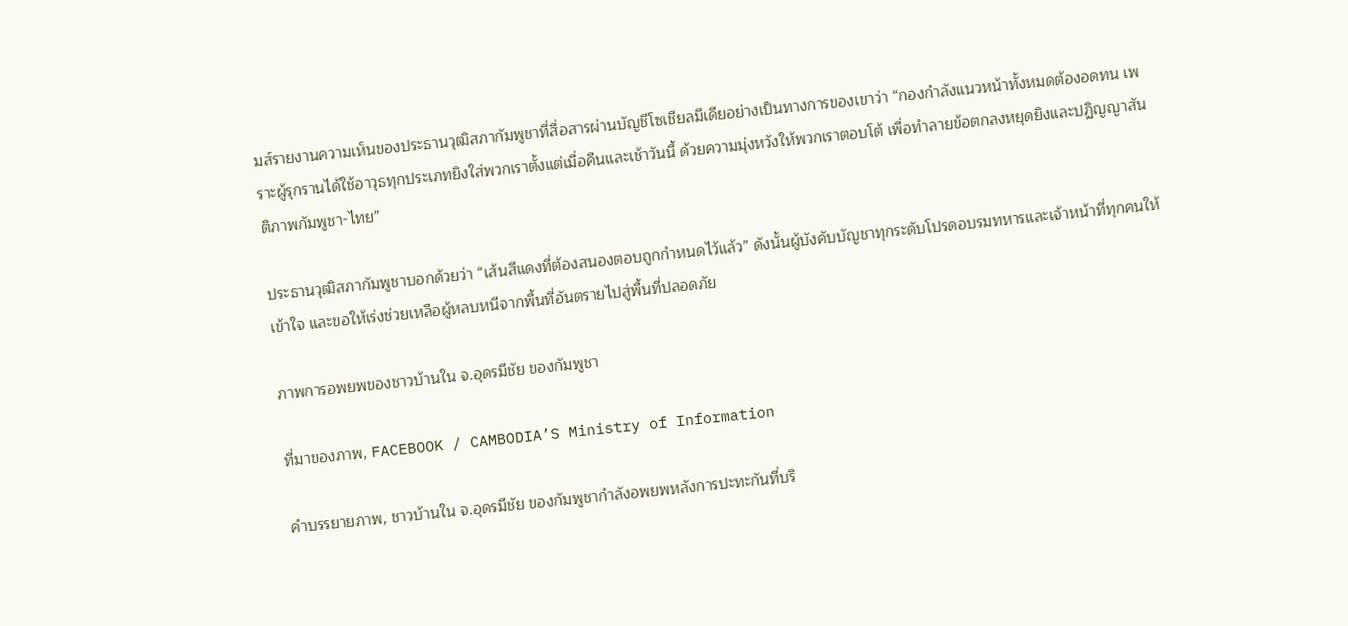มส์รายงานความเห็นของประธานวุฒิสภากัมพูชาที่สื่อสารผ่านบัญชีโซเชียลมีเดียอย่างเป็นทางการของเขาว่า “กองกำลังแนวหน้าทั้งหมดต้องอดทน เพราะผู้รุกรานได้ใช้อาวุธทุกประเภทยิงใส่พวกเราตั้งแต่เมื่อคืนและเช้าวันนี้ ด้วยความมุ่งหวังให้พวกเราตอบโต้ เพื่อทำลายข้อตกลงหยุดยิงและปฏิญญาสันติภาพกัมพูชา-ไทย”

ประธานวุฒิสภากัมพูชาบอกด้วยว่า “เส้นสีแดงที่ต้องสนองตอบถูกกำหนดไว้แล้ว” ดังนั้นผู้บังคับบัญชาทุกระดับโปรดอบรมทหารและเจ้าหน้าที่ทุกคนให้เข้าใจ และขอให้เร่งช่วยเหลือผู้หลบหนีจากพื้นที่อันตรายไปสู่พื้นที่ปลอดภัย

ภาพการอพยพของชาวบ้านใน จ.อุดรมีชัย ของกัมพูชา

ที่มาของภาพ, FACEBOOK / CAMBODIA’S Ministry of Information

คำบรรยายภาพ, ชาวบ้านใน จ.อุดรมีชัย ของกัมพูชากำลังอพยพหลังการปะทะกันที่บริ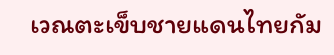เวณตะเข็บชายแดนไทยกัม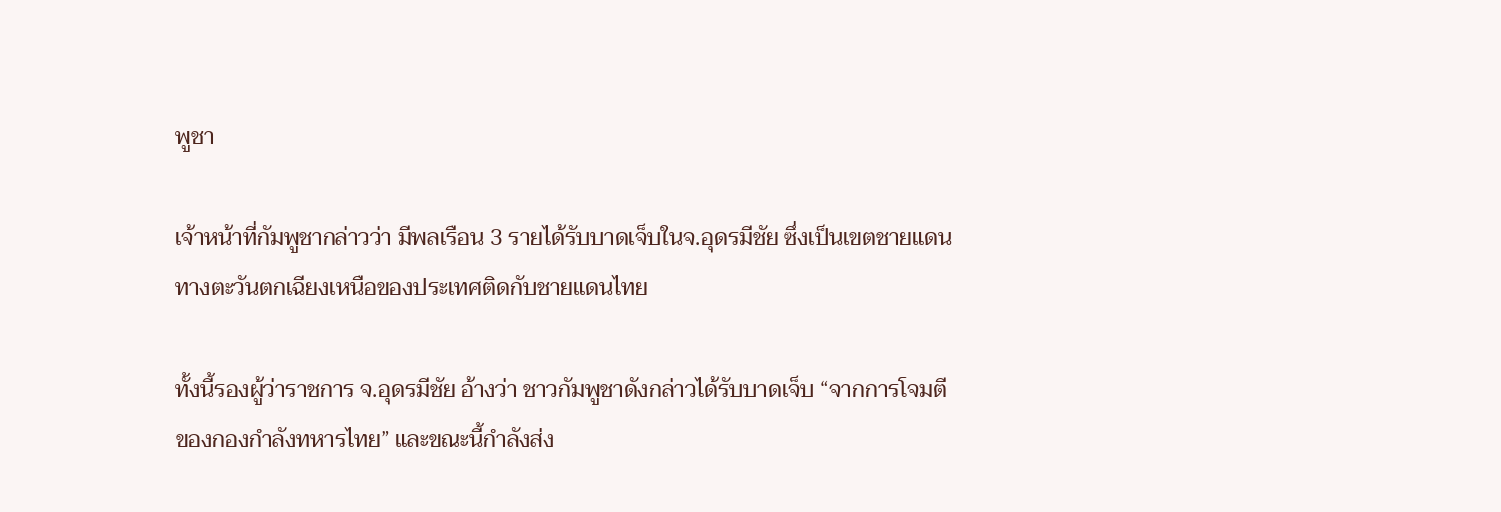พูชา

เจ้าหน้าที่กัมพูชากล่าวว่า มีพลเรือน 3 รายได้รับบาดเจ็บในจ.อุดรมีชัย ซึ่งเป็นเขตชายแดนทางตะวันตกเฉียงเหนือของประเทศติดกับชายแดนไทย

ทั้งนี้รองผู้ว่าราชการ จ.อุดรมีชัย อ้างว่า ชาวกัมพูชาดังกล่าวได้รับบาดเจ็บ “จากการโจมตีของกองกำลังทหารไทย” และขณะนี้กำลังส่ง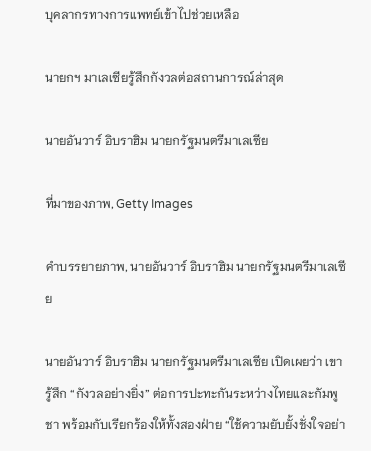บุคลากรทางการแพทย์เข้าไปช่วยเหลือ

นายกฯ มาเลเซียรู้สึกกังวลต่อสถานการณ์ล่าสุด

นายอันวาร์ อิบราฮิม นายกรัฐมนตรีมาเลเซีย

ที่มาของภาพ, Getty Images

คำบรรยายภาพ, นายอันวาร์ อิบราฮิม นายกรัฐมนตรีมาเลเซีย

นายอันวาร์ อิบราฮิม นายกรัฐมนตรีมาเลเซีย เปิดเผยว่า เขารู้สึก “กังวลอย่างยิ่ง” ต่อการปะทะกันระหว่างไทยและกัมพูชา พร้อมกับเรียกร้องให้ทั้งสองฝ่าย “ใช้ความยับยั้งชั่งใจอย่า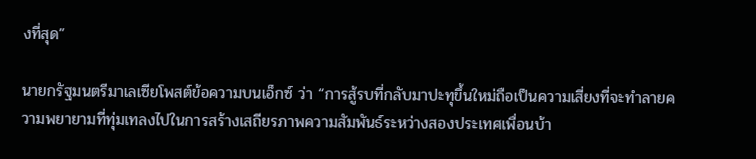งที่สุด”

นายกรัฐมนตรีมาเลเซียโพสต์ข้อความบนเอ็กซ์ ว่า “การสู้รบที่กลับมาปะทุขึ้นใหม่ถือเป็นความเสี่ยงที่จะทำลายความพยายามที่ทุ่มเทลงไปในการสร้างเสถียรภาพความสัมพันธ์ระหว่างสองประเทศเพื่อนบ้า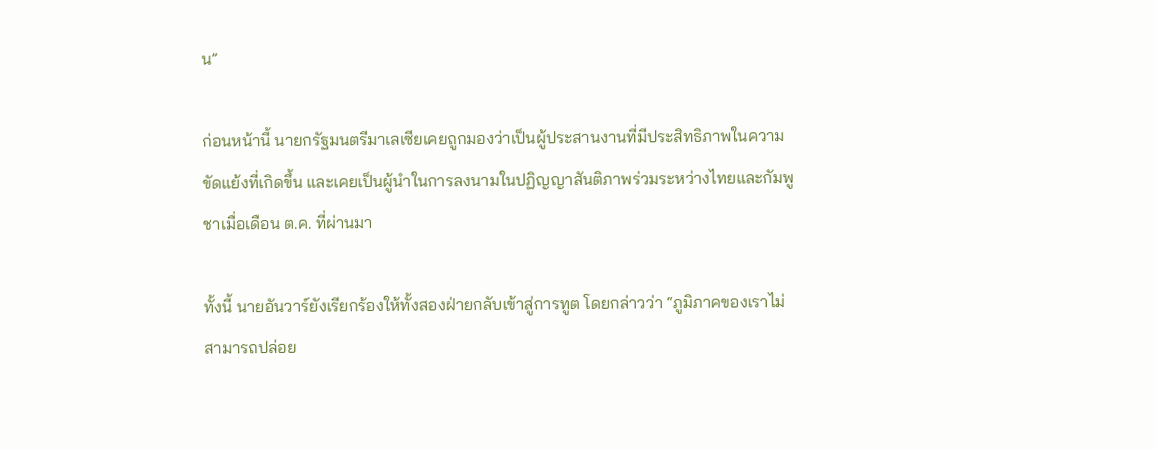น”

ก่อนหน้านี้ นายกรัฐมนตรีมาเลเซียเคยถูกมองว่าเป็นผู้ประสานงานที่มีประสิทธิภาพในความขัดแย้งที่เกิดขึ้น และเคยเป็นผู้นำในการลงนามในปฏิญญาสันติภาพร่วมระหว่างไทยและกัมพูชาเมื่อเดือน ต.ค. ที่ผ่านมา

ทั้งนี้ นายอันวาร์ยังเรียกร้องให้ทั้งสองฝ่ายกลับเข้าสู่การทูต โดยกล่าวว่า “ภูมิภาคของเราไม่สามารถปล่อย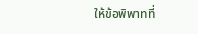ให้ข้อพิพาทที่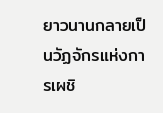ยาวนานกลายเป็นวัฏจักรแห่งการเผชิ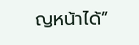ญหน้าได้”